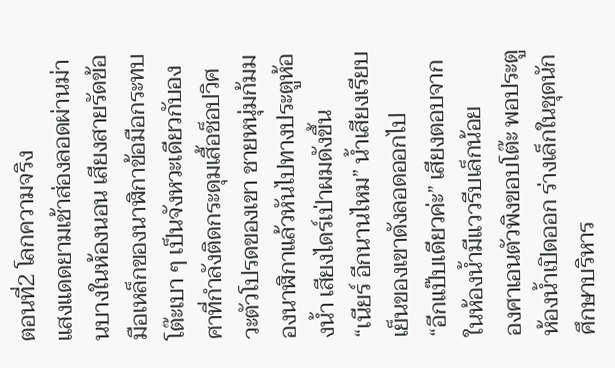ตอนที่2 โลกความจริง
แสงแดดยามเช้าส่องลอดผ่านม่านบางในห้องนอน เสียงสายรัดข้อมือเหล็กของนาฬิกาข้อมือกระทบโต๊ะเบา ๆ เป็นจังหวะเดียวกับองศาที่กำลังติดกระดุมเสื้อช็อปวิศวะตัวโปรดของเขา ชายหนุ่มก้มมองนาฬิกาแล้วหันไปทางประตูห้องน้ำ เสียงไดร์เป่าผมดังขึ้น
“เนียร์ อีกนานไหม” น้ำเสียงเรียบเย็นของเขาดังลอดออกไป
“อีกแป๊บเดียวค่ะ” เสียงตอบจากในห้องน้ำมีแววรีบเล็กน้อย
องศาเอนตัวพิงขอบโต๊ะ พอประตูห้องน้ำเปิดออก ร่างเล็กในชุดนักศึกษาบริหาร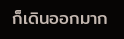ก็เดินออกมาก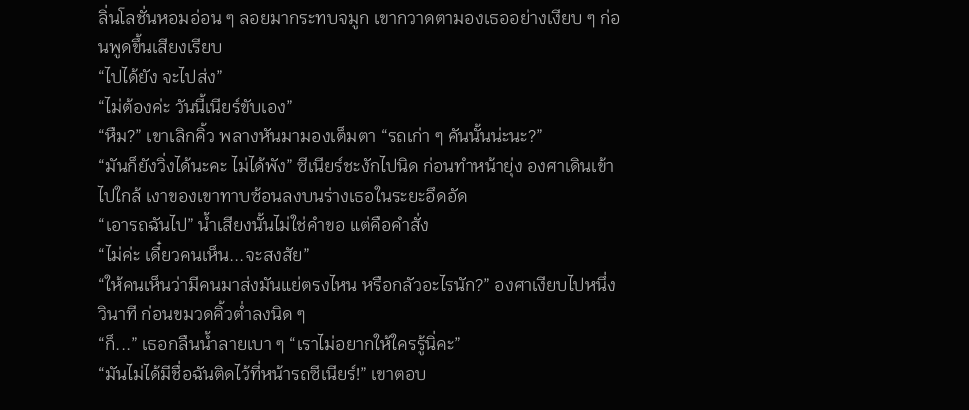ลิ่นโลชั่นหอมอ่อน ๆ ลอยมากระทบจมูก เขากวาดตามองเธออย่างเงียบ ๆ ก่อนพูดขึ้นเสียงเรียบ
“ไปได้ยัง จะไปส่ง”
“ไม่ต้องค่ะ วันนี้เนียร์ขับเอง”
“หืม?” เขาเลิกคิ้ว พลางหันมามองเต็มตา “รถเก่า ๆ คันนั้นน่ะนะ?”
“มันก็ยังวิ่งได้นะคะ ไม่ได้พัง” ซีเนียร์ชะงักไปนิด ก่อนทำหน้ายุ่ง องศาเดินเข้าไปใกล้ เงาของเขาทาบซ้อนลงบนร่างเธอในระยะอึดอัด
“เอารถฉันไป” น้ำเสียงนั้นไม่ใช่คำขอ แต่คือคำสั่ง
“ไม่ค่ะ เดี๋ยวคนเห็น...จะสงสัย”
“ให้คนเห็นว่ามีคนมาส่งมันแย่ตรงไหน หรือกลัวอะไรนัก?” องศาเงียบไปหนึ่งวินาที ก่อนขมวดคิ้วต่ำลงนิด ๆ
“ก็...” เธอกลืนน้ำลายเบา ๆ “เราไม่อยากให้ใครรู้นิ่คะ”
“มันไม่ได้มีชื่อฉันติดไว้ที่หน้ารถซีเนียร์!” เขาตอบ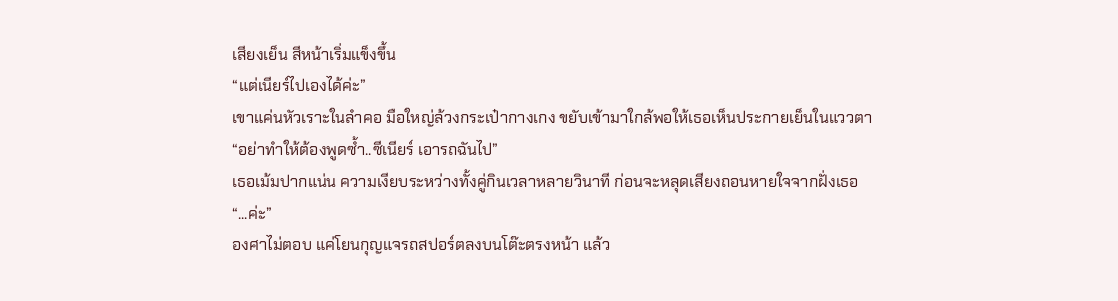เสียงเย็น สีหน้าเริ่มแข็งขึ้น
“แต่เนียร์ไปเองได้ค่ะ”
เขาแค่นหัวเราะในลำคอ มือใหญ่ล้วงกระเป๋ากางเกง ขยับเข้ามาใกล้พอให้เธอเห็นประกายเย็นในแววตา
“อย่าทำให้ต้องพูดซ้ำ..ซีเนียร์ เอารถฉันไป”
เธอเม้มปากแน่น ความเงียบระหว่างทั้งคู่กินเวลาหลายวินาที ก่อนจะหลุดเสียงถอนหายใจจากฝั่งเธอ
“...ค่ะ”
องศาไม่ตอบ แค่โยนกุญแจรถสปอร์ตลงบนโต๊ะตรงหน้า แล้ว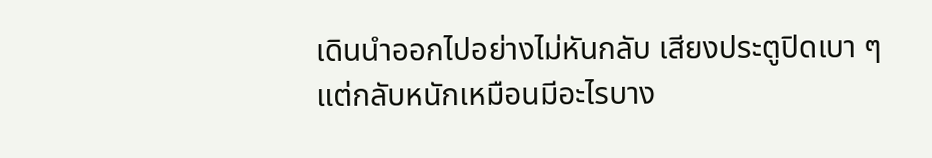เดินนำออกไปอย่างไม่หันกลับ เสียงประตูปิดเบา ๆ แต่กลับหนักเหมือนมีอะไรบาง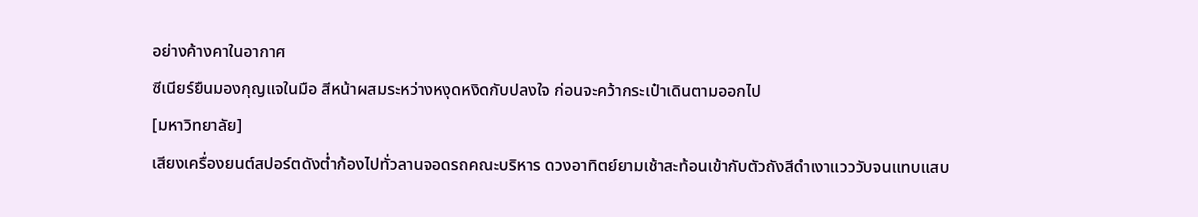อย่างค้างคาในอากาศ
ซีเนียร์ยืนมองกุญแจในมือ สีหน้าผสมระหว่างหงุดหงิดกับปลงใจ ก่อนจะคว้ากระเป๋าเดินตามออกไป
[มหาวิทยาลัย]
เสียงเครื่องยนต์สปอร์ตดังต่ำก้องไปทั่วลานจอดรถคณะบริหาร ดวงอาทิตย์ยามเช้าสะท้อนเข้ากับตัวถังสีดำเงาแวววับจนแทบแสบ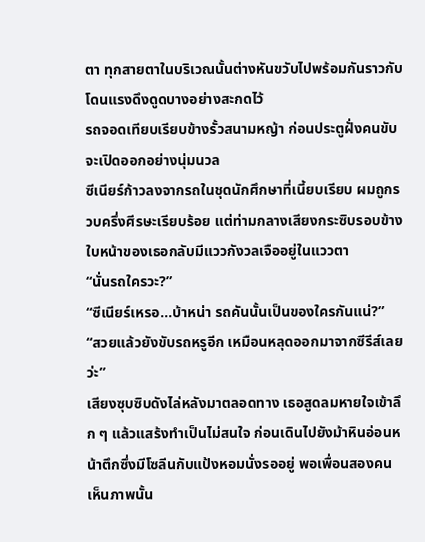ตา ทุกสายตาในบริเวณนั้นต่างหันขวับไปพร้อมกันราวกับโดนแรงดึงดูดบางอย่างสะกดไว้
รถจอดเทียบเรียบข้างรั้วสนามหญ้า ก่อนประตูฝั่งคนขับจะเปิดออกอย่างนุ่มนวล
ซีเนียร์ก้าวลงจากรถในชุดนักศึกษาที่เนี้ยบเรียบ ผมถูกรวบครึ่งศีรษะเรียบร้อย แต่ท่ามกลางเสียงกระซิบรอบข้าง ใบหน้าของเธอกลับมีแววกังวลเจืออยู่ในแววตา
“นั่นรถใครวะ?”
“ซีเนียร์เหรอ...บ้าหน่า รถคันนั้นเป็นของใครกันแน่?”
“สวยแล้วยังขับรถหรูอีก เหมือนหลุดออกมาจากซีรีส์เลยว่ะ”
เสียงซุบซิบดังไล่หลังมาตลอดทาง เธอสูดลมหายใจเข้าลึก ๆ แล้วแสร้งทำเป็นไม่สนใจ ก่อนเดินไปยังม้าหินอ่อนหน้าตึกซึ่งมีโซลีนกับแป้งหอมนั่งรออยู่ พอเพื่อนสองคนเห็นภาพนั้น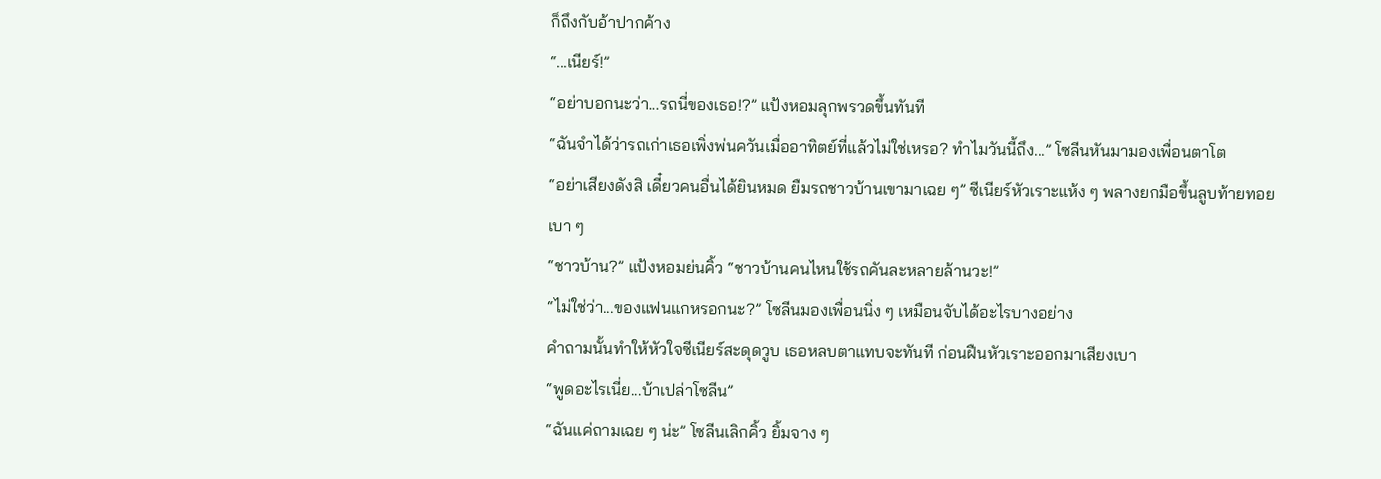ก็ถึงกับอ้าปากค้าง
“...เนียร์!”
“อย่าบอกนะว่า...รถนี่ของเธอ!?” แป้งหอมลุกพรวดขึ้นทันที
“ฉันจำได้ว่ารถเก่าเธอเพิ่งพ่นควันเมื่ออาทิตย์ที่แล้วไม่ใช่เหรอ? ทำไมวันนี้ถึง...” โซลีนหันมามองเพื่อนตาโต
“อย่าเสียงดังสิ เดี๋ยวคนอื่นได้ยินหมด ยืมรถชาวบ้านเขามาเฉย ๆ” ซีเนียร์หัวเราะแห้ง ๆ พลางยกมือขึ้นลูบท้ายทอยเบา ๆ
“ชาวบ้าน?” แป้งหอมย่นคิ้ว “ชาวบ้านคนไหนใช้รถคันละหลายล้านวะ!”
“ไม่ใช่ว่า...ของแฟนแกหรอกนะ?” โซลีนมองเพื่อนนิ่ง ๆ เหมือนจับได้อะไรบางอย่าง
คำถามนั้นทำให้หัวใจซีเนียร์สะดุดวูบ เธอหลบตาแทบจะทันที ก่อนฝืนหัวเราะออกมาเสียงเบา
“พูดอะไรเนี่ย...บ้าเปล่าโซลีน”
“ฉันแค่ถามเฉย ๆ น่ะ” โซลีนเลิกคิ้ว ยิ้มจาง ๆ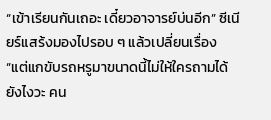“เข้าเรียนกันเถอะ เดี๋ยวอาจารย์บ่นอีก” ซีเนียร์แสร้งมองไปรอบ ๆ แล้วเปลี่ยนเรื่อง
“แต่แกขับรถหรูมาขนาดนี้ไม่ให้ใครถามได้ยังไงวะ คน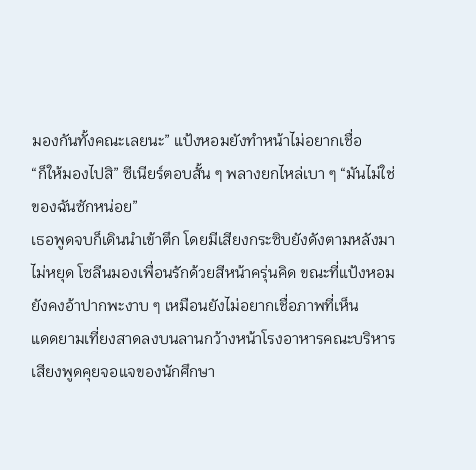มองกันทั้งคณะเลยนะ” แป้งหอมยังทำหน้าไม่อยากเชื่อ
“ก็ให้มองไปสิ” ซีเนียร์ตอบสั้น ๆ พลางยกไหล่เบา ๆ “มันไม่ใช่ของฉันซักหน่อย”
เธอพูดจบก็เดินนำเข้าตึก โดยมีเสียงกระซิบยังดังตามหลังมาไม่หยุด โซลีนมองเพื่อนรักด้วยสีหน้าครุ่นคิด ขณะที่แป้งหอมยังคงอ้าปากพะงาบ ๆ เหมือนยังไม่อยากเชื่อภาพที่เห็น
แดดยามเที่ยงสาดลงบนลานกว้างหน้าโรงอาหารคณะบริหาร เสียงพูดคุยจอแจของนักศึกษา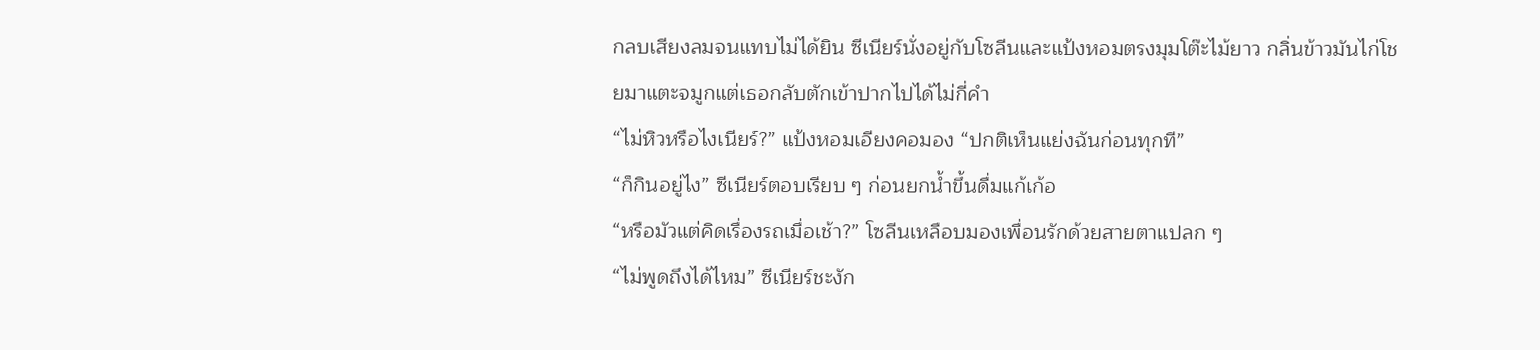กลบเสียงลมจนแทบไม่ได้ยิน ซีเนียร์นั่งอยู่กับโซลีนและแป้งหอมตรงมุมโต๊ะไม้ยาว กลิ่นข้าวมันไก่โชยมาแตะจมูกแต่เธอกลับตักเข้าปากไปได้ไม่กี่คำ
“ไม่หิวหรือไงเนียร์?” แป้งหอมเอียงคอมอง “ปกติเห็นแย่งฉันก่อนทุกที”
“ก็กินอยู่ไง” ซีเนียร์ตอบเรียบ ๆ ก่อนยกน้ำขึ้นดื่มแก้เก้อ
“หรือมัวแต่คิดเรื่องรถเมื่อเช้า?” โซลีนเหลือบมองเพื่อนรักด้วยสายตาแปลก ๆ
“ไม่พูดถึงได้ไหม” ซีเนียร์ชะงัก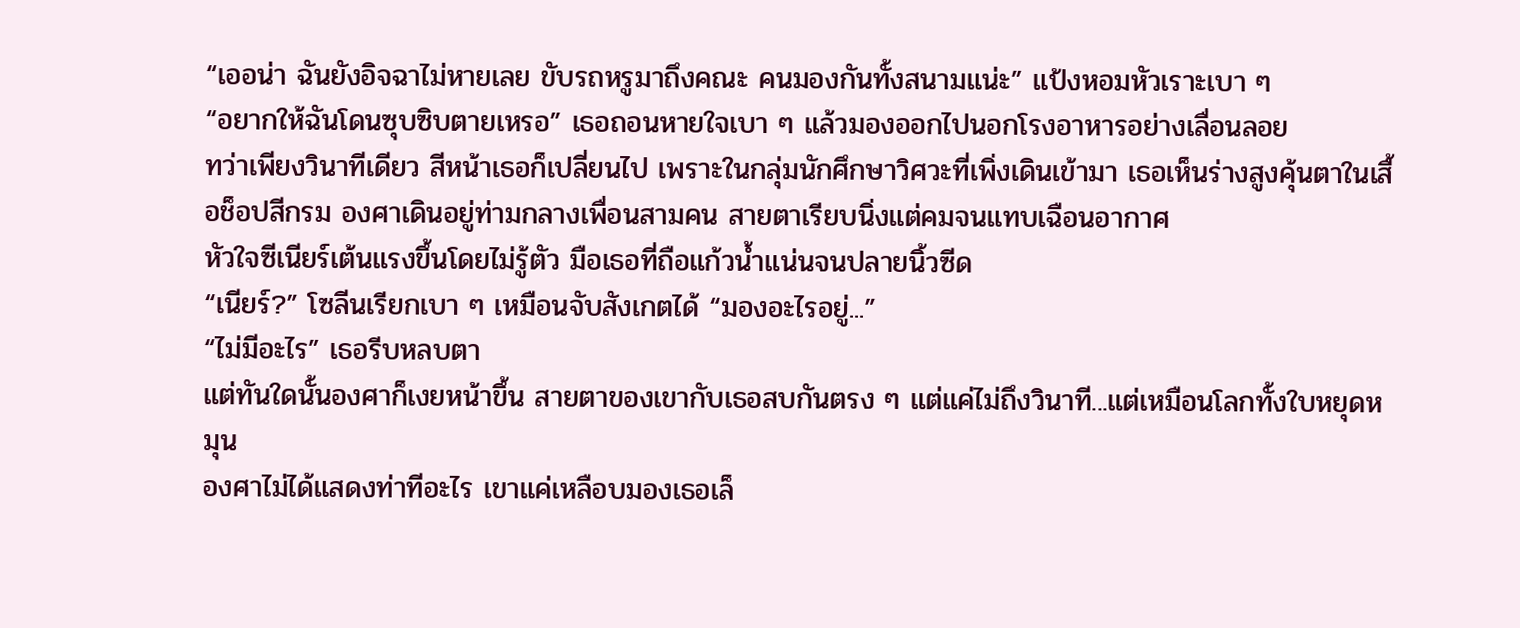“เออน่า ฉันยังอิจฉาไม่หายเลย ขับรถหรูมาถึงคณะ คนมองกันทั้งสนามแน่ะ” แป้งหอมหัวเราะเบา ๆ
“อยากให้ฉันโดนซุบซิบตายเหรอ” เธอถอนหายใจเบา ๆ แล้วมองออกไปนอกโรงอาหารอย่างเลื่อนลอย
ทว่าเพียงวินาทีเดียว สีหน้าเธอก็เปลี่ยนไป เพราะในกลุ่มนักศึกษาวิศวะที่เพิ่งเดินเข้ามา เธอเห็นร่างสูงคุ้นตาในเสื้อช็อปสีกรม องศาเดินอยู่ท่ามกลางเพื่อนสามคน สายตาเรียบนิ่งแต่คมจนแทบเฉือนอากาศ
หัวใจซีเนียร์เต้นแรงขึ้นโดยไม่รู้ตัว มือเธอที่ถือแก้วน้ำแน่นจนปลายนิ้วซีด
“เนียร์?” โซลีนเรียกเบา ๆ เหมือนจับสังเกตได้ “มองอะไรอยู่...”
“ไม่มีอะไร” เธอรีบหลบตา
แต่ทันใดนั้นองศาก็เงยหน้าขึ้น สายตาของเขากับเธอสบกันตรง ๆ แต่แค่ไม่ถึงวินาที...แต่เหมือนโลกทั้งใบหยุดหมุน
องศาไม่ได้แสดงท่าทีอะไร เขาแค่เหลือบมองเธอเล็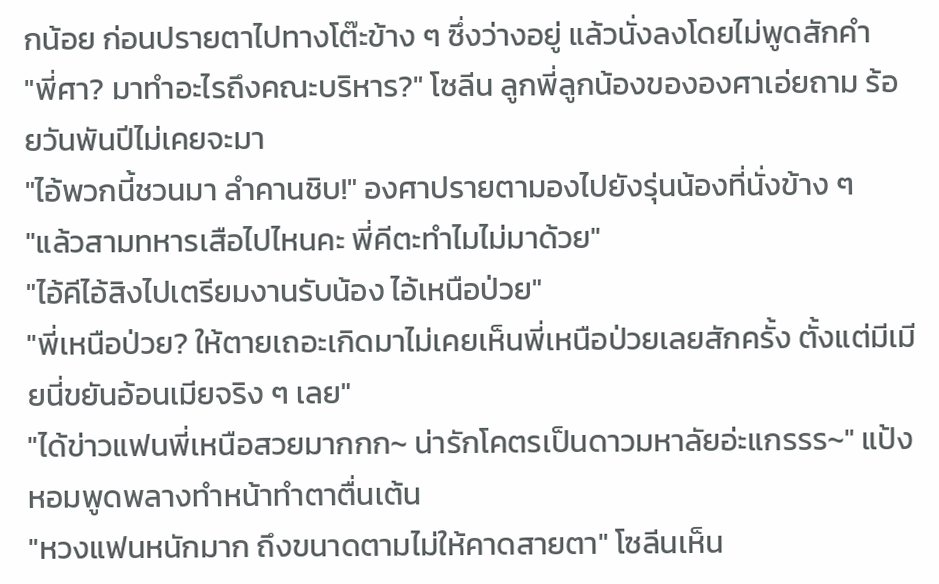กน้อย ก่อนปรายตาไปทางโต๊ะข้าง ๆ ซึ่งว่างอยู่ แล้วนั่งลงโดยไม่พูดสักคำ
"พี่ศา? มาทำอะไรถึงคณะบริหาร?" โซลีน ลูกพี่ลูกน้องขององศาเอ่ยถาม ร้อยวันพันปีไม่เคยจะมา
"ไอ้พวกนี้ชวนมา ลำคานชิบ!" องศาปรายตามองไปยังรุ่นน้องที่นั่งข้าง ๆ
"แล้วสามทหารเสือไปไหนคะ พี่คีตะทำไมไม่มาด้วย"
"ไอ้คีไอ้สิงไปเตรียมงานรับน้อง ไอ้เหนือป่วย"
"พี่เหนือป่วย? ให้ตายเถอะเกิดมาไม่เคยเห็นพี่เหนือป่วยเลยสักครั้ง ตั้งแต่มีเมียนี่ขยันอ้อนเมียจริง ๆ เลย"
"ได้ข่าวแฟนพี่เหนือสวยมากกก~ น่ารักโคตรเป็นดาวมหาลัยอ่ะแกรรร~" แป้งหอมพูดพลางทำหน้าทำตาตื่นเต้น
"หวงแฟนหนักมาก ถึงขนาดตามไม่ให้คาดสายตา" โซลีนเห็น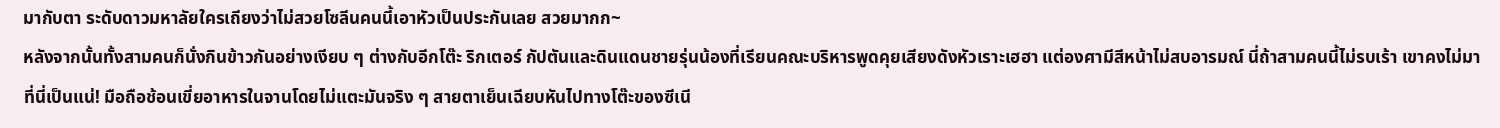มากับตา ระดับดาวมหาลัยใครเถียงว่าไม่สวยโซลีนคนนี้เอาหัวเป็นประกันเลย สวยมากก~
หลังจากนั้นทั้งสามคนก็นั่งกินข้าวกันอย่างเงียบ ๆ ต่างกับอีกโต๊ะ ริกเตอร์ กัปตันและดินแดนชายรุ่นน้องที่เรียนคณะบริหารพูดคุยเสียงดังหัวเราะเฮฮา แต่องศามีสีหน้าไม่สบอารมณ์ นี่ถ้าสามคนนี้ไม่รบเร้า เขาคงไม่มาที่นี่เป็นแน่! มือถือช้อนเขี่ยอาหารในจานโดยไม่แตะมันจริง ๆ สายตาเย็นเฉียบหันไปทางโต๊ะของซีเนี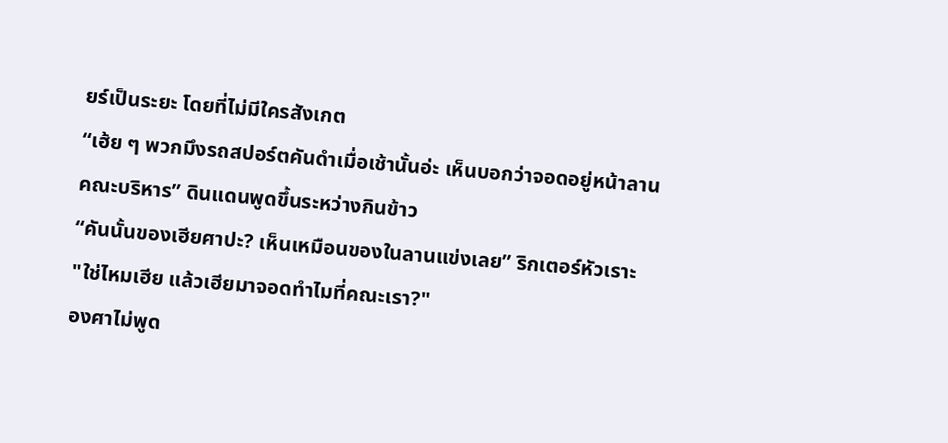ยร์เป็นระยะ โดยที่ไม่มีใครสังเกต
“เฮ้ย ๆ พวกมึงรถสปอร์ตคันดำเมื่อเช้านั้นอ่ะ เห็นบอกว่าจอดอยู่หน้าลานคณะบริหาร” ดินแดนพูดขึ้นระหว่างกินข้าว
“คันนั้นของเฮียศาปะ? เห็นเหมือนของในลานแข่งเลย” ริกเตอร์หัวเราะ
"ใช่ไหมเฮีย แล้วเฮียมาจอดทำไมที่คณะเรา?"
องศาไม่พูด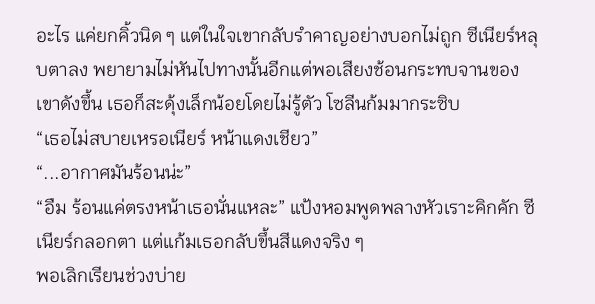อะไร แค่ยกคิ้วนิด ๆ แต่ในใจเขากลับรำคาญอย่างบอกไม่ถูก ซีเนียร์หลุบตาลง พยายามไม่หันไปทางนั้นอีกแต่พอเสียงช้อนกระทบจานของเขาดังขึ้น เธอก็สะดุ้งเล็กน้อยโดยไม่รู้ตัว โซลีนก้มมากระซิบ
“เธอไม่สบายเหรอเนียร์ หน้าแดงเชียว”
“...อากาศมันร้อนน่ะ”
“อืม ร้อนแค่ตรงหน้าเธอนั่นแหละ” แป้งหอมพูดพลางหัวเราะคิกคัก ซีเนียร์กลอกตา แต่แก้มเธอกลับขึ้นสีแดงจริง ๆ
พอเลิกเรียนช่วงบ่าย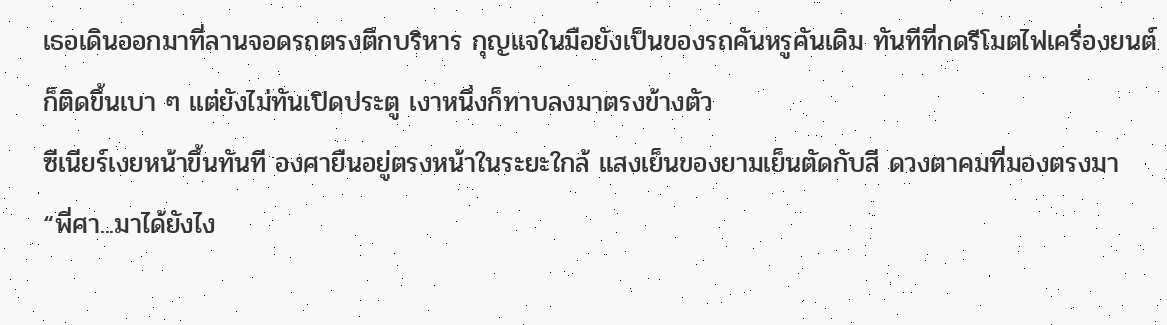เธอเดินออกมาที่ลานจอดรถตรงตึกบริหาร กุญแจในมือยังเป็นของรถคันหรูคันเดิม ทันทีที่กดรีโมตไฟเครื่องยนต์ก็ติดขึ้นเบา ๆ แต่ยังไม่ทันเปิดประตู เงาหนึ่งก็ทาบลงมาตรงข้างตัว
ซีเนียร์เงยหน้าขึ้นทันที องศายืนอยู่ตรงหน้าในระยะใกล้ แสงเย็นของยามเย็นตัดกับสี ดวงตาคมที่มองตรงมา
“พี่ศา...มาได้ยังไง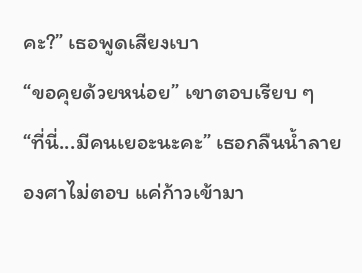คะ?” เธอพูดเสียงเบา
“ขอคุยด้วยหน่อย” เขาตอบเรียบ ๆ
“ที่นี่...มีคนเยอะนะคะ” เธอกลืนน้ำลาย
องศาไม่ตอบ แค่ก้าวเข้ามา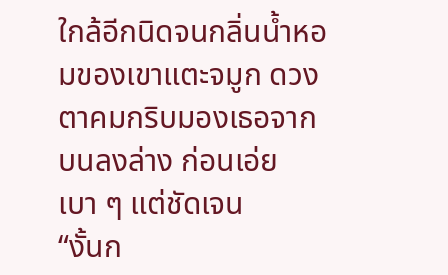ใกล้อีกนิดจนกลิ่นน้ำหอมของเขาแตะจมูก ดวงตาคมกริบมองเธอจากบนลงล่าง ก่อนเอ่ยเบา ๆ แต่ชัดเจน
“งั้นก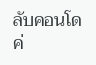ลับคอนโด ค่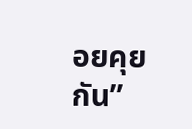อยคุยกัน”